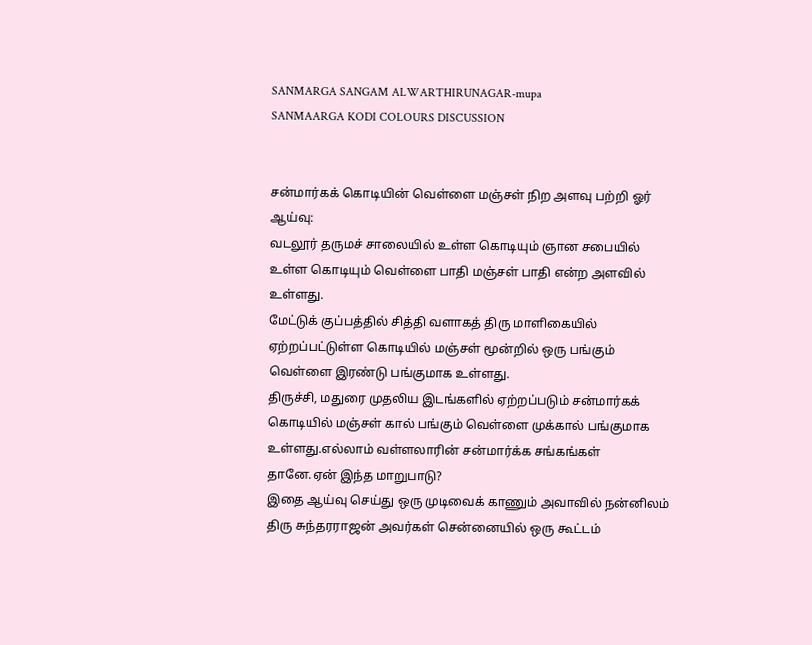SANMARGA SANGAM ALWARTHIRUNAGAR-mupa
SANMAARGA KODI COLOURS DISCUSSION


சன்மார்கக் கொடியின் வெள்ளை மஞ்சள் நிற அளவு பற்றி ஓர் ஆய்வு:
வடலூர் தருமச் சாலையில் உள்ள கொடியும் ஞான சபையில் உள்ள கொடியும் வெள்ளை பாதி மஞ்சள் பாதி என்ற அளவில் உள்ளது.
மேட்டுக் குப்பத்தில் சித்தி வளாகத் திரு மாளிகையில் ஏற்றப்பட்டுள்ள கொடியில் மஞ்சள் மூன்றில் ஒரு பங்கும் வெள்ளை இரண்டு பங்குமாக உள்ளது.
திருச்சி, மதுரை முதலிய இடங்களில் ஏற்றப்படும் சன்மார்கக் கொடியில் மஞ்சள் கால் பங்கும் வெள்ளை முக்கால் பங்குமாக உள்ளது.எல்லாம் வள்ளலாரின் சன்மார்க்க சங்கங்கள் தானே.ஏன் இந்த மாறுபாடு?
இதை ஆய்வு செய்து ஒரு முடிவைக் காணும் அவாவில் நன்னிலம் திரு சுந்தரராஜன் அவர்கள் சென்னையில் ஒரு கூட்டம்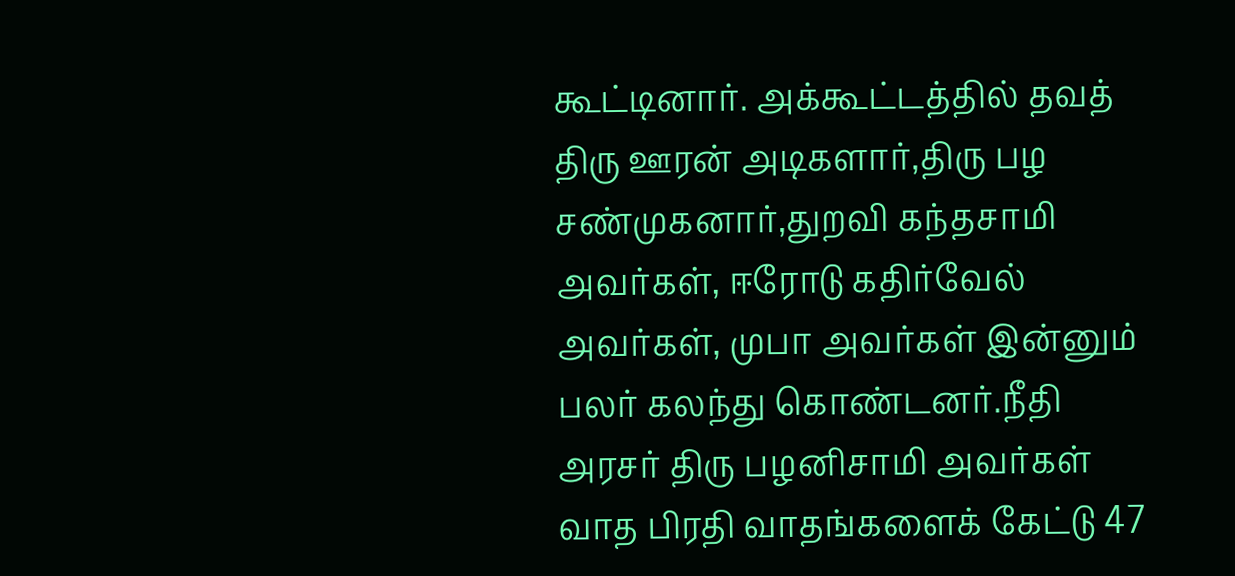கூட்டினார். அக்கூட்டத்தில் தவத் திரு ஊரன் அடிகளார்,திரு பழ சண்முகனார்,துறவி கந்தசாமி அவர்கள், ஈரோடு கதிர்வேல் அவர்கள், முபா அவர்கள் இன்னும் பலர் கலந்து கொண்டனர்.நீதி அரசர் திரு பழனிசாமி அவர்கள் வாத பிரதி வாதங்களைக் கேட்டு 47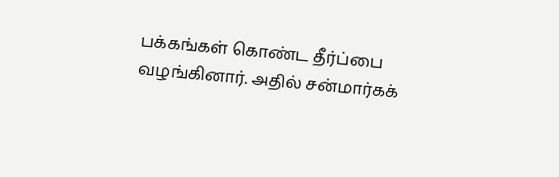பக்கங்கள் கொண்ட தீர்ப்பை வழங்கினார். அதில் சன்மார்கக்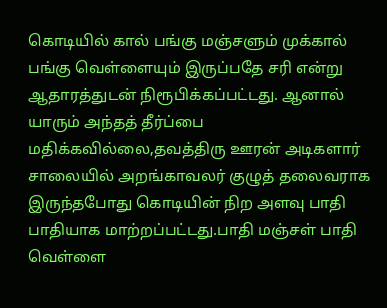கொடியில் கால் பங்கு மஞ்சளும் முக்கால் பங்கு வெள்ளையும் இருப்பதே சரி என்று ஆதாரத்துடன் நிரூபிக்கப்பட்டது. ஆனால் யாரும் அந்தத் தீர்ப்பை மதிக்கவில்லை,தவத்திரு ஊரன் அடிகளார் சாலையில் அறங்காவலர் குழுத் தலைவராக இருந்தபோது கொடியின் நிற அளவு பாதி பாதியாக மாற்றப்பட்டது.பாதி மஞ்சள் பாதி வெள்ளை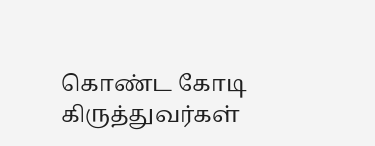கொண்ட கோடி கிருத்துவர்கள்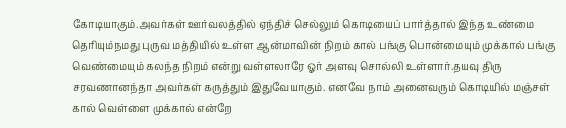கோடியாகும்.அவர்கள் ஊர்வலத்தில் ஏந்திச் செல்லும் கொடியைப் பார்த்தால் இந்த உண்மை தெரியும்நமது புருவ மத்தியில் உள்ள ஆன்மாவின் நிறம் கால் பங்கு பொன்மையும் முக்கால் பங்கு வெண்மையும் கலந்த நிறம் என்று வள்ளலாரே ஓர் அளவு சொல்லி உள்ளார்.தயவு திரு சரவணானந்தா அவர்கள் கருத்தும் இதுவேயாகும். எனவே நாம் அனைவரும் கொடியில் மஞ்சள் கால் வெள்ளை முக்கால் என்றே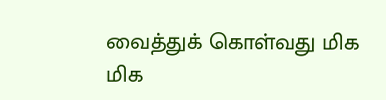வைத்துக் கொள்வது மிக மிக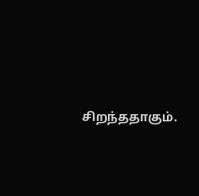சிறந்ததாகும்.